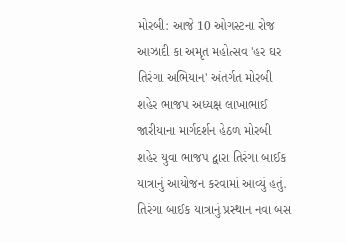મોરબી: આજે 10 ઓગસ્ટના રોજ આઝાદી કા અમૃત મહોત્સવ 'હર ઘર તિરંગા અભિયાન' અંતર્ગત મોરબી શહેર ભાજપ અધ્યક્ષ લાખાભાઈ જારીયાના માર્ગદર્શન હેઠળ મોરબી શહેર યુવા ભાજપ દ્વારા તિરંગા બાઈક યાત્રાનું આયોજન કરવામાં આવ્યું હતું. તિરંગા બાઈક યાત્રાનું પ્રસ્થાન નવા બસ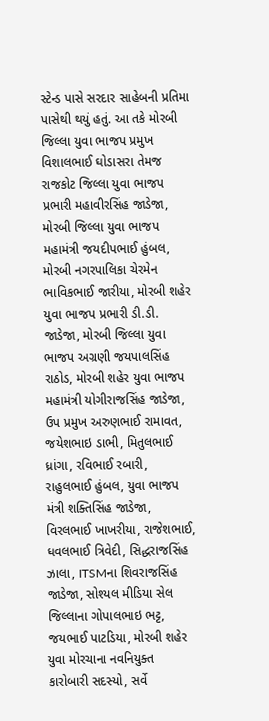સ્ટેન્ડ પાસે સરદાર સાહેબની પ્રતિમા પાસેથી થયું હતું. આ તકે મોરબી જિલ્લા યુવા ભાજપ પ્રમુખ વિશાલભાઈ ઘોડાસરા તેમજ રાજકોટ જિલ્લા યુવા ભાજપ પ્રભારી મહાવીરસિંહ જાડેજા, મોરબી જિલ્લા યુવા ભાજપ મહામંત્રી જયદીપભાઈ હુંબલ, મોરબી નગરપાલિકા ચેરમેન ભાવિકભાઈ જારીયા, મોરબી શહેર યુવા ભાજપ પ્રભારી ડી.ડી. જાડેજા, મોરબી જિલ્લા યુવા ભાજપ અગ્રણી જયપાલસિંહ રાઠોડ, મોરબી શહેર યુવા ભાજપ મહામંત્રી યોગીરાજસિંહ જાડેજા, ઉપ પ્રમુખ અરુણભાઈ રામાવત, જયેશભાઇ ડાભી, મિતુલભાઈ ધ્રાંગા, રવિભાઈ રબારી, રાહુલભાઈ હુંબલ, યુવા ભાજપ મંત્રી શક્તિસિંહ જાડેજા, વિરલભાઈ ખાખરીયા, રાજેશભાઈ, ધવલભાઈ ત્રિવેદી, સિદ્ધરાજસિંહ ઝાલા, ITSMના શિવરાજસિંહ જાડેજા, સોશ્યલ મીડિયા સેલ જિલ્લાના ગોપાલભાઇ ભટ્ટ, જયભાઈ પાટડિયા, મોરબી શહેર યુવા મોરચાના નવનિયુક્ત કારોબારી સદસ્યો, સર્વે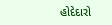હોદેદારો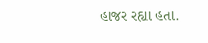હાજર રહ્યા હતા.